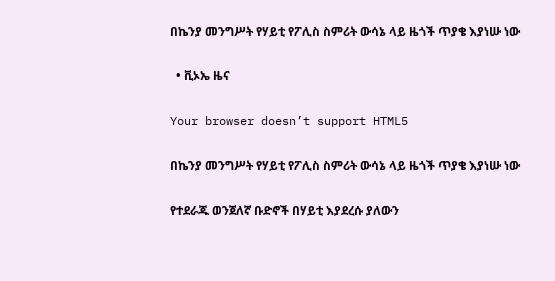በኬንያ መንግሥት የሃይቲ የፖሊስ ስምሪት ውሳኔ ላይ ዜጎች ጥያቄ እያነሡ ነው

  • ቪኦኤ ዜና

Your browser doesn’t support HTML5

በኬንያ መንግሥት የሃይቲ የፖሊስ ስምሪት ውሳኔ ላይ ዜጎች ጥያቄ እያነሡ ነው

የተደራጁ ወንጀለኛ ቡድኖች በሃይቲ እያደረሱ ያለውን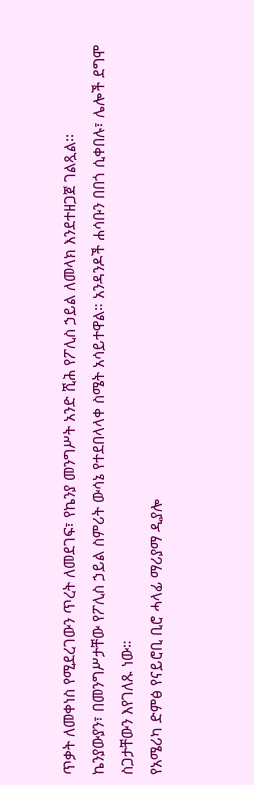ጥቃት ለመቀነስ የሚደረገውን ጥረት ለመደገፍ፣ የኬንያ መንግሥት አንድ ሺሕ የፖሊስ ኃይል ለመላክ እንደተዘጋጀ ገልጿል፡፡
ኬንያውያን፣ በመንግሥታቸው የፖሊስ ኃይል ስምሪት ውሳኔ የተደበላላቀ ስሜት አሳይተዋል። አንዳንዶች ሐሳቡን በበጎ ሲቀበሉ፣ ሌሎች ደግሞ ስጋታቸውን እየገለጹ ነው።
የአሜሪካ ድምፅ የናይሮቢ ቢሮ ሓላፊ ማሪያማ ዲያሎ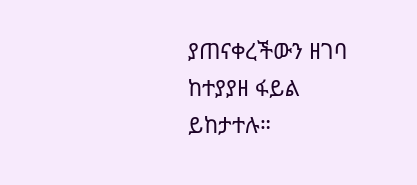ያጠናቀረችውን ዘገባ ከተያያዘ ፋይል ይከታተሉ።